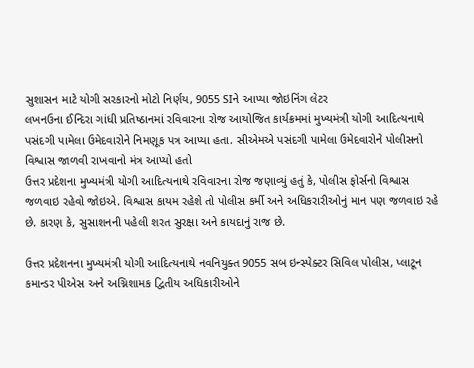સુશાસન માટે યોગી સરકારનો મોટો નિર્ણય, 9055 SIને આપ્યા જોઇનિંગ લેટર
લખનઉના ઈન્દિરા ગાંધી પ્રતિષ્ઠાનમાં રવિવારના રોજ આયોજિત કાર્યક્રમમાં મુખ્યમંત્રી યોગી આદિત્યનાથે પસંદગી પામેલા ઉમેદવારોને નિમણૂક પત્ર આપ્યા હતા. સીએમએ પસંદગી પામેલા ઉમેદવારોને પોલીસનો વિશ્વાસ જાળવી રાખવાનો મંત્ર આપ્યો હતો
ઉત્તર પ્રદેશના મુખ્યમંત્રી યોગી આદિત્યનાથે રવિવારના રોજ જણાવ્યું હતું કે, પોલીસ ફોર્સનો વિશ્વાસ જળવાઇ રહેવો જોઇએ. વિશ્વાસ કાયમ રહેશે તો પોલીસ કર્મી અને અધિકરારીઓનું માન પણ જળવાઇ રહે છે. કારણ કે, સુસાશનની પહેલી શરત સુરક્ષા અને કાયદાનું રાજ છે.

ઉત્તર પ્રદેશનના મુખ્યમંત્રી યોગી આદિત્યનાથે નવનિયુક્ત 9055 સબ ઇન્સ્પેક્ટર સિવિલ પોલીસ, પ્લાટૂન કમાન્ડર પીએસ અને અગ્નિશામક દ્વિતીય અધિકારીઓને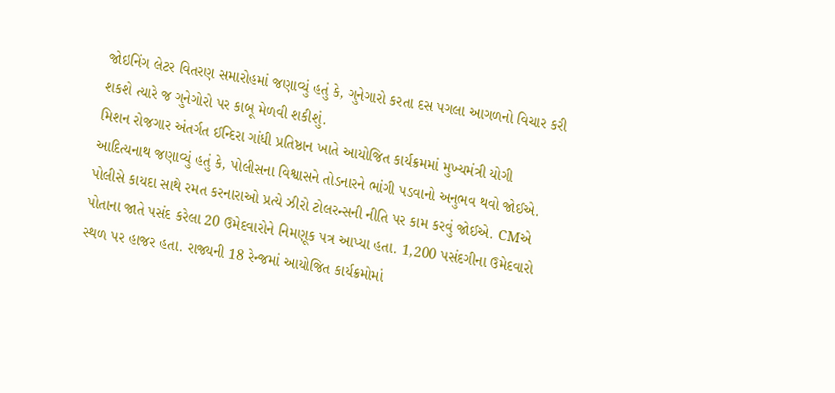જોઇનિંગ લેટર વિતરણ સમારોહમાં જણાવ્યું હતું કે, ગુનેગારો કરતા દસ પગલા આગળનો વિચાર કરી શકશે ત્યારે જ ગુનેગોરો પર કાબૂ મેળવી શકીશું.
મિશન રોજગાર અંતર્ગત ઈન્દિરા ગાંધી પ્રતિષ્ઠાન ખાતે આયોજિત કાર્યક્રમમાં મુખ્યમંત્રી યોગી આદિત્યનાથ જણાવ્યું હતું કે, પોલીસના વિશ્વાસને તોડનારને ભાંગી પડવાનો અનુભવ થવો જોઈએ. પોલીસે કાયદા સાથે રમત કરનારાઓ પ્રત્યે ઝીરો ટોલરન્સની નીતિ પર કામ કરવું જોઈએ. CMએ પોતાના જાતે પસંદ કરેલા 20 ઉમેદવારોને નિમણૂક પત્ર આપ્યા હતા. 1,200 પસંદગીના ઉમેદવારો સ્થળ પર હાજર હતા. રાજ્યની 18 રેન્જમાં આયોજિત કાર્યક્રમોમાં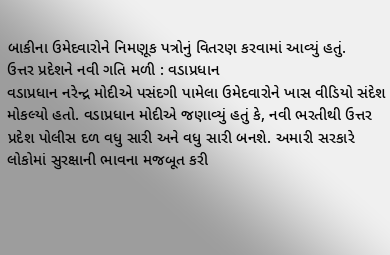બાકીના ઉમેદવારોને નિમણૂક પત્રોનું વિતરણ કરવામાં આવ્યું હતું.
ઉત્તર પ્રદેશને નવી ગતિ મળી : વડાપ્રધાન
વડાપ્રધાન નરેન્દ્ર મોદીએ પસંદગી પામેલા ઉમેદવારોને ખાસ વીડિયો સંદેશ મોકલ્યો હતો. વડાપ્રધાન મોદીએ જણાવ્યું હતું કે, નવી ભરતીથી ઉત્તર પ્રદેશ પોલીસ દળ વધુ સારી અને વધુ સારી બનશે. અમારી સરકારે લોકોમાં સુરક્ષાની ભાવના મજબૂત કરી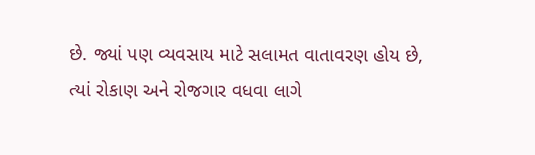છે. જ્યાં પણ વ્યવસાય માટે સલામત વાતાવરણ હોય છે, ત્યાં રોકાણ અને રોજગાર વધવા લાગે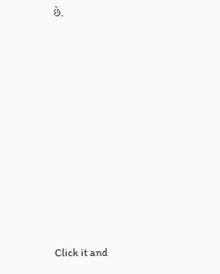છે.












Click it and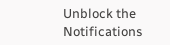Unblock the Notifications